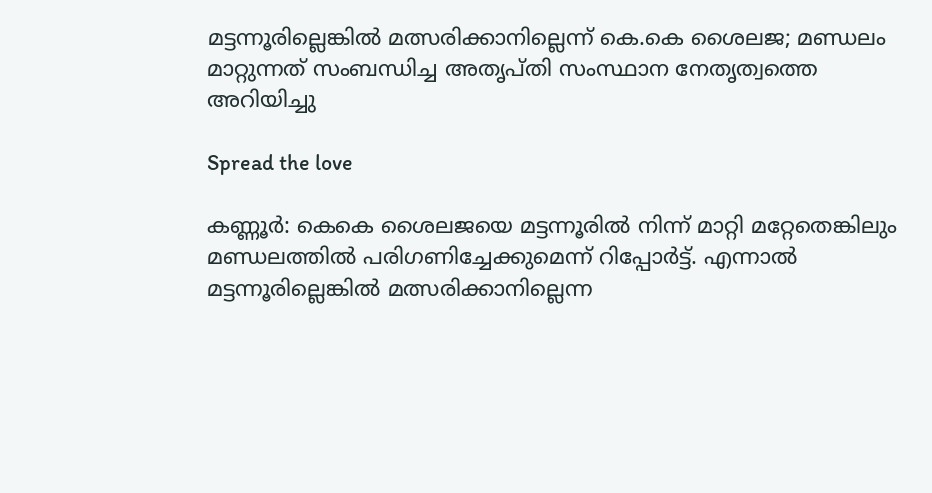മട്ടന്നൂരില്ലെങ്കില്‍ മത്സരിക്കാനില്ലെന്ന് കെ.കെ ശൈലജ; മണ്ഡലം മാറ്റുന്നത് സംബന്ധിച്ച അതൃപ്തി സംസ്ഥാന നേതൃത്വത്തെ അറിയിച്ചു

Spread the love

കണ്ണൂർ: കെകെ ശൈലജയെ മട്ടന്നൂരില്‍ നിന്ന് മാറ്റി മറ്റേതെങ്കിലും മണ്ഡലത്തില്‍ പരിഗണിച്ചേക്കുമെന്ന് റിപ്പോർട്ട്. എന്നാല്‍ മട്ടന്നൂരില്ലെങ്കില്‍ മത്സരിക്കാനില്ലെന്ന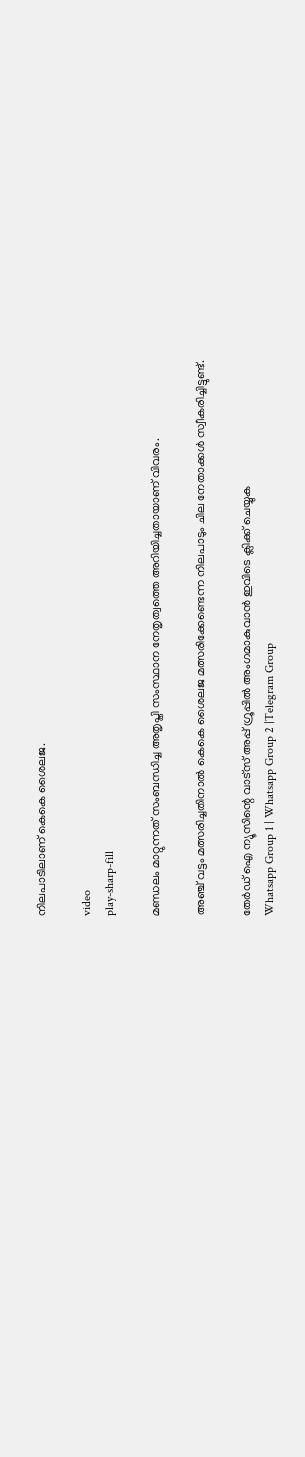നിലപാടിലാണ് കെകെ ശൈലജ.

video
play-sharp-fill

മണ്ഡലം മാറ്റുന്നത് സംബന്ധിച്ച അതൃപ്തി സംസ്ഥാന നേതൃത്വത്തെ അറിയിച്ചതായാണ് വിവരം.

അഞ്ച് വട്ടം മത്സരിച്ചതിനാല്‍ കെകെ ശൈലജ മത്സരിക്കേണ്ടെന്ന നിലപാടും ചില നേതാക്കള്‍ സ്വീകരിച്ചിട്ടുണ്ട്.

തേർഡ് ഐ ന്യൂസിന്റെ വാട്സ് അപ്പ് ഗ്രൂപ്പിൽ അംഗമാകുവാൻ ഇവിടെ ക്ലിക്ക് ചെയ്യുക
Whatsapp Group 1 | Whatsapp Group 2 |Telegram Group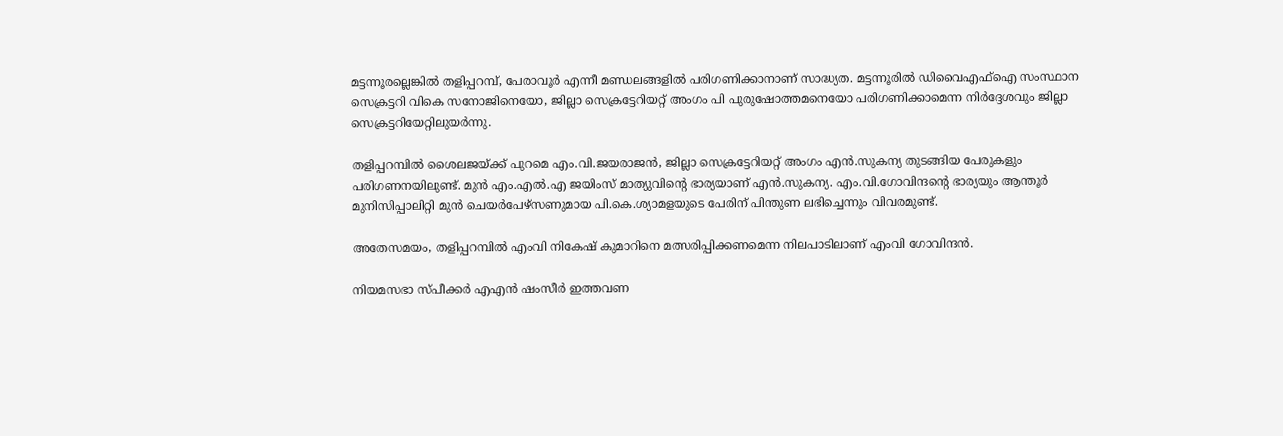മട്ടന്നൂരല്ലെങ്കില്‍ തളിപ്പറമ്പ്, പേരാവൂർ എന്നീ മണ്ഡലങ്ങളില്‍ പരിഗണിക്കാനാണ് സാദ്ധ്യത. മട്ടന്നൂരില്‍ ഡിവൈഎഫ്‌ഐ സംസ്ഥാന സെക്രട്ടറി വികെ സനോജിനെയോ, ജില്ലാ സെക്രട്ടേറിയറ്റ് അംഗം പി പുരുഷോത്തമനെയോ പരിഗണിക്കാമെന്ന നിർദ്ദേശവും ജില്ലാ സെക്രട്ടറിയേറ്റിലുയർന്നു.

തളിപ്പറമ്പില്‍ ശൈലജയ്ക്ക് പുറമെ എം.വി.ജയരാജൻ, ജില്ലാ സെക്രട്ടേറിയറ്റ് അംഗം എൻ.സുകന്യ തുടങ്ങിയ പേരുകളും പരിഗണനയിലുണ്ട്. മുൻ എം.എല്‍.എ ജയിംസ് മാത്യുവിന്റെ ഭാര്യയാണ് എൻ.സുകന്യ. എം.വി.ഗോവിന്ദന്റെ ഭാര്യയും ആന്തൂർ മുനിസിപ്പാലിറ്റി മുൻ ചെയർപേഴ്സണുമായ പി.കെ.ശ്യാമളയുടെ പേരിന് പിന്തുണ ലഭിച്ചെന്നും വിവരമുണ്ട്.

അതേസമയം, തളിപ്പറമ്പില്‍ എംവി നികേഷ് കുമാറിനെ മത്സരിപ്പിക്കണമെന്ന നിലപാടിലാണ് എംവി ഗോവിന്ദൻ.

നിയമസഭാ സ്പീക്കർ എഎൻ ഷംസീർ ഇത്തവണ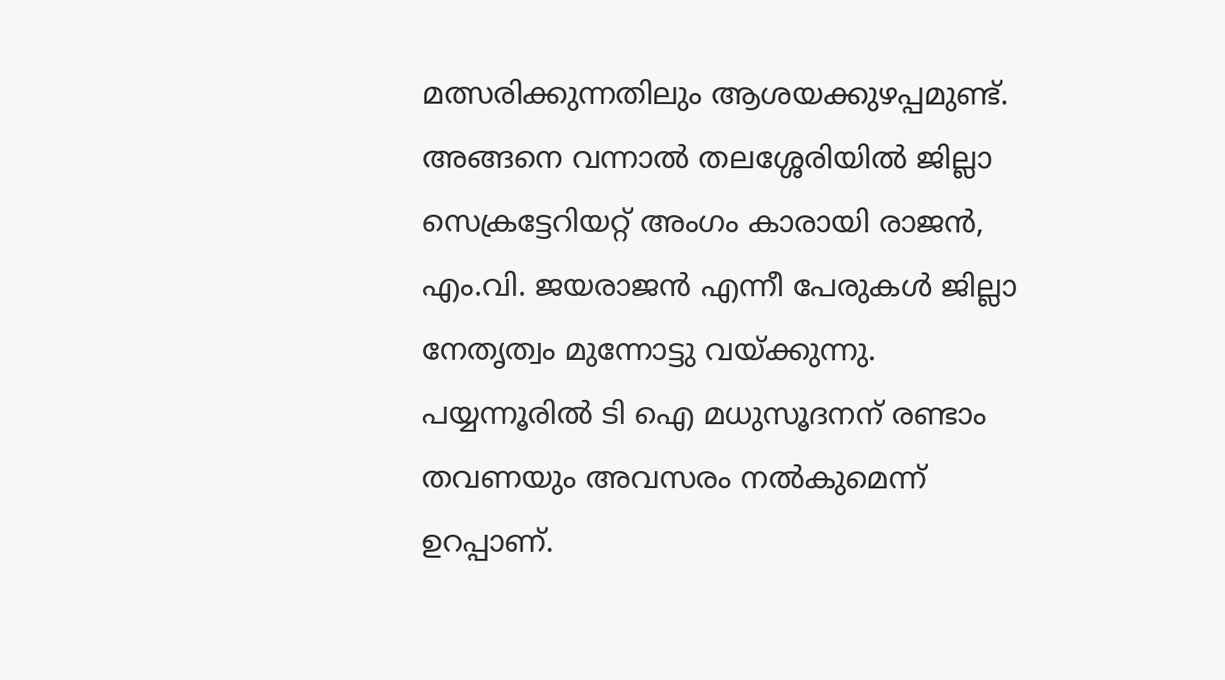മത്സരിക്കുന്നതിലും ആശയക്കുഴപ്പമുണ്ട്. അങ്ങനെ വന്നാല്‍ തലശ്ശേരിയില്‍ ജില്ലാ സെക്രട്ടേറിയറ്റ് അംഗം കാരായി രാജൻ, എം.വി. ജയരാജൻ എന്നീ പേരുകള്‍ ജില്ലാ നേതൃത്വം മുന്നോട്ടു വയ്ക്കുന്നു. പയ്യന്നൂരില്‍ ടി ഐ മധുസൂദനന് രണ്ടാം തവണയും അവസരം നല്‍കുമെന്ന് ഉറപ്പാണ്.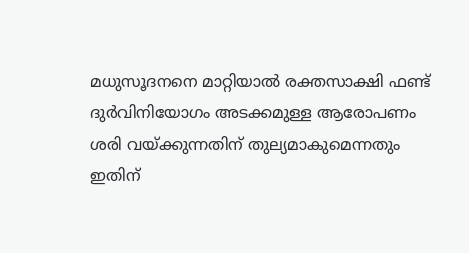മധുസൂദനനെ മാറ്റിയാല്‍ രക്തസാക്ഷി ഫണ്ട് ദുർവിനിയോഗം അടക്കമുള്ള ആരോപണം ശരി വയ്ക്കുന്നതിന് തുല്യമാകുമെന്നതും ഇതിന്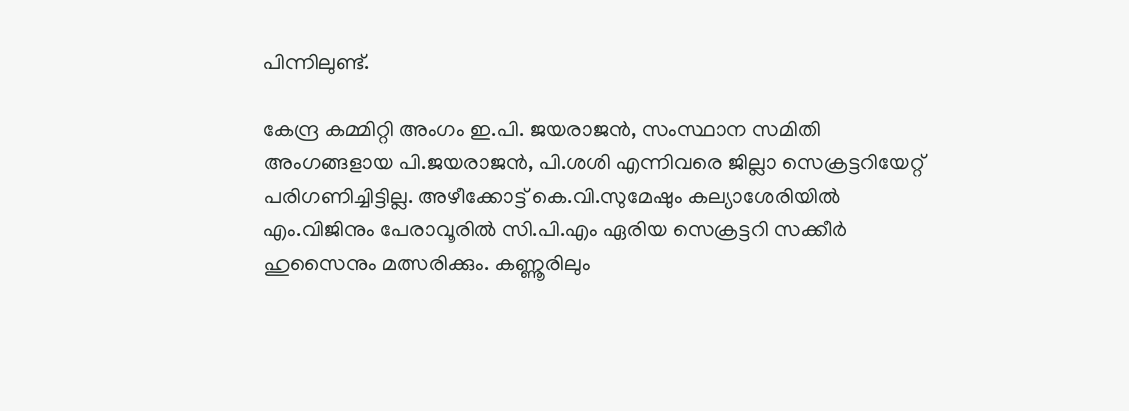പിന്നിലുണ്ട്.

കേന്ദ്ര കമ്മിറ്റി അംഗം ഇ.പി. ജയരാജൻ, സംസ്ഥാന സമിതി അംഗങ്ങളായ പി.ജയരാജൻ, പി.ശശി എന്നിവരെ ജില്ലാ സെക്രട്ടറിയേറ്റ് പരിഗണിച്ചിട്ടില്ല. അഴീക്കോട്ട് കെ.വി.സുമേഷും കല്യാശേരിയില്‍ എം.വിജിനും പേരാവൂരില്‍ സി.പി.എം ഏരിയ സെക്രട്ടറി സക്കീർ ഹുസൈനും മത്സരിക്കും. കണ്ണൂരിലും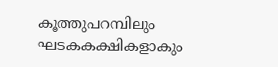കൂത്തുപറമ്പിലും ഘടകകക്ഷികളാകും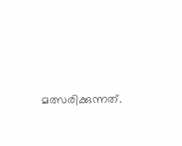മത്സരിക്കുന്നത്.